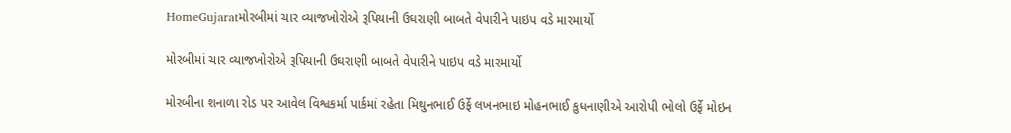HomeGujaratમોરબીમાં ચાર વ્યાજખોરોએ રૂપિયાની ઉઘરાણી બાબતે વેપારીને પાઇપ વડે મારમાર્યો

મોરબીમાં ચાર વ્યાજખોરોએ રૂપિયાની ઉઘરાણી બાબતે વેપારીને પાઇપ વડે મારમાર્યો

મોરબીના શનાળા રોડ પર આવેલ વિશ્વકર્મા પાર્કમાં રહેતા મિથુનભાઈ ઉર્ફે લખનભાઇ મોહનભાઈ કુધનાણીએ આરોપી ભોલો ઉર્ફે મોઇન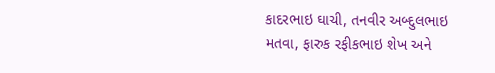કાદરભાઇ ઘાચી, તનવીર અબ્દુલભાઇ મતવા, ફારુક રફીકભાઇ શેખ અને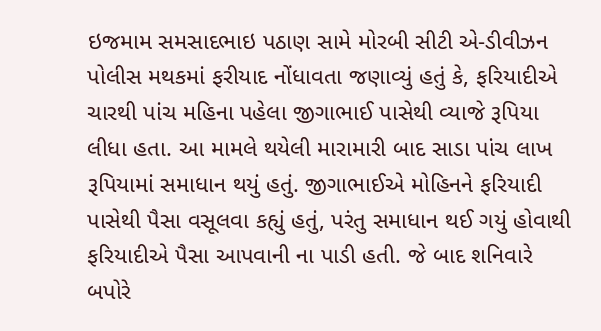ઇજમામ સમસાદભાઇ પઠાણ સામે મોરબી સીટી એ-ડીવીઝન પોલીસ મથકમાં ફરીયાદ નોંધાવતા જણાવ્યું હતું કે, ફરિયાદીએ ચારથી પાંચ મહિના પહેલા જીગાભાઈ પાસેથી વ્યાજે રૂપિયા લીધા હતા. આ મામલે થયેલી મારામારી બાદ સાડા પાંચ લાખ રૂપિયામાં સમાધાન થયું હતું. જીગાભાઈએ મોહિનને ફરિયાદી પાસેથી પૈસા વસૂલવા કહ્યું હતું, પરંતુ સમાધાન થઈ ગયું હોવાથી ફરિયાદીએ પૈસા આપવાની ના પાડી હતી. જે બાદ શનિવારે બપોરે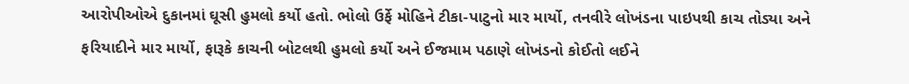આરોપીઓએ દુકાનમાં ઘૂસી હુમલો કર્યો હતો. ભોલો ઉર્ફે મોહિને ટીકા-પાટુનો માર માર્યો, તનવીરે લોખંડના પાઇપથી કાચ તોડ્યા અને ફરિયાદીને માર માર્યો, ફારૂકે કાચની બોટલથી હુમલો કર્યો અને ઈજમામ પઠાણે લોખંડનો કોઈતો લઈને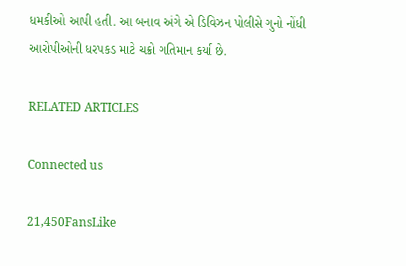ધમકીઓ આપી હતી. આ બનાવ અંગે એ ડિવિઝન પોલીસે ગુનો નોંધી આરોપીઓની ધરપકડ માટે ચક્રો ગતિમાન કર્યા છે.

RELATED ARTICLES

Connected us

21,450FansLike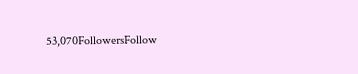53,070FollowersFollow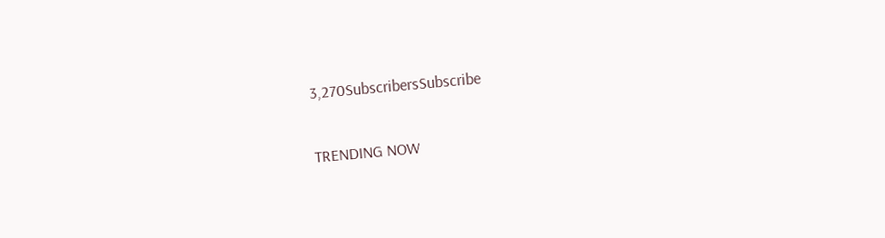3,270SubscribersSubscribe

TRENDING NOW